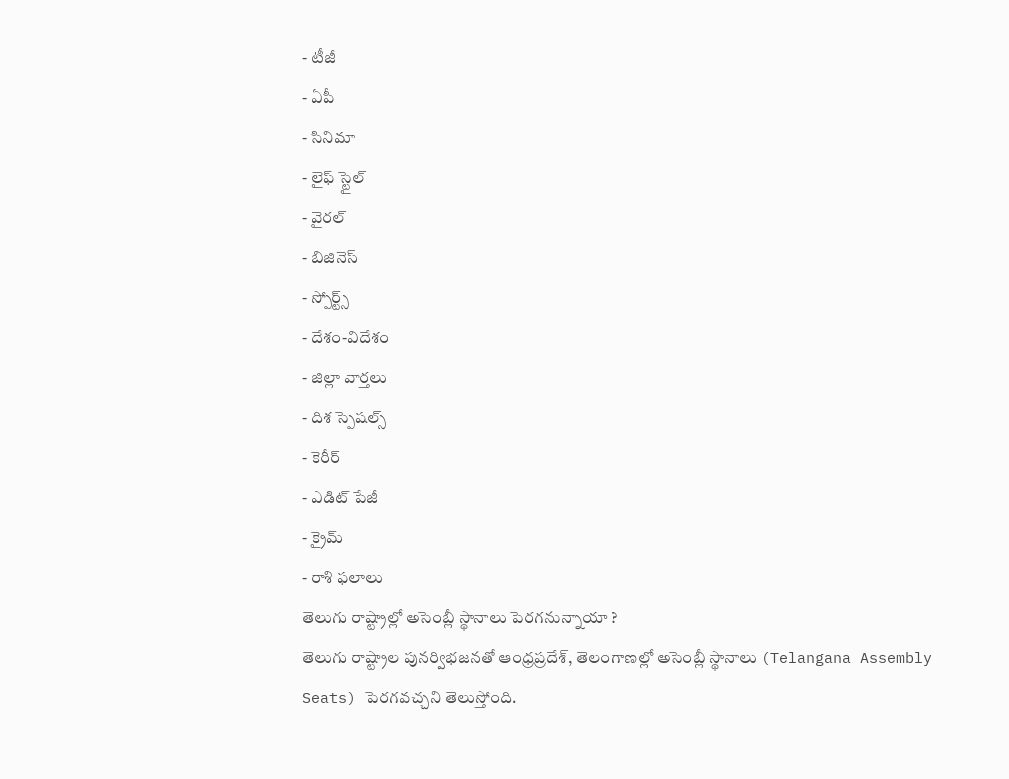- టీజీ
- ఏపీ
- సినిమా
- లైఫ్ స్టైల్
- వైరల్
- బిజినెస్
- స్పోర్ట్స్
- దేశం-విదేశం
- జిల్లా వార్తలు
- దిశ స్పెషల్స్
- కెరీర్
- ఎడిట్ పేజీ
- క్రైమ్
- రాశి ఫలాలు
తెలుగు రాష్ట్రాల్లో అసెంబ్లీ స్థానాలు పెరగనున్నాయా ?
తెలుగు రాష్ట్రాల పునర్విభజనతో ఆంధ్రప్రదేశ్, తెలంగాణల్లో అసెంబ్లీ స్థానాలు (Telangana Assembly Seats) పెరగవచ్చని తెలుస్తోంది.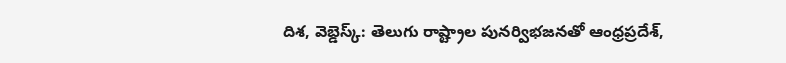దిశ, వెబ్డెస్క్: తెలుగు రాష్ట్రాల పునర్విభజనతో ఆంధ్రప్రదేశ్,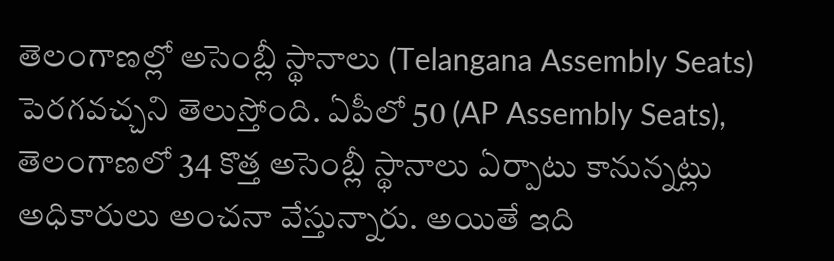తెలంగాణల్లో అసెంబ్లీ స్థానాలు (Telangana Assembly Seats) పెరగవచ్చని తెలుస్తోంది. ఏపీలో 50 (AP Assembly Seats), తెలంగాణలో 34 కొత్త అసెంబ్లీ స్థానాలు ఏర్పాటు కానున్నట్లు అధికారులు అంచనా వేస్తున్నారు. అయితే ఇది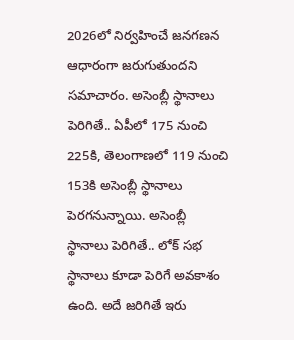2026లో నిర్వహించే జనగణన ఆధారంగా జరుగుతుందని సమాచారం. అసెంబ్లీ స్థానాలు పెరిగితే.. ఏపీలో 175 నుంచి 225కి, తెలంగాణలో 119 నుంచి 153కి అసెంబ్లీ స్థానాలు పెరగనున్నాయి. అసెంబ్లీ స్థానాలు పెరిగితే.. లోక్ సభ స్థానాలు కూడా పెరిగే అవకాశం ఉంది. అదే జరిగితే ఇరు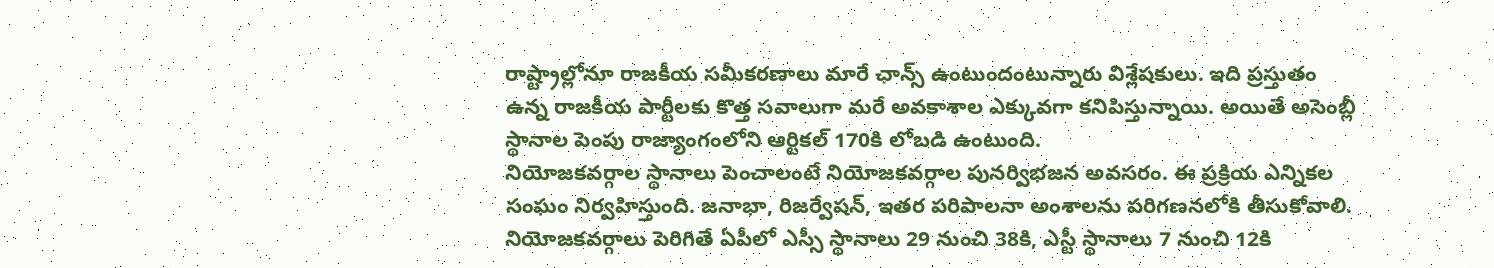రాష్ట్రాల్లోనూ రాజకీయ సమీకరణాలు మారే ఛాన్స్ ఉంటుందంటున్నారు విశ్లేషకులు. ఇది ప్రస్తుతం ఉన్న రాజకీయ పార్టీలకు కొత్త సవాలుగా మరే అవకాశాల ఎక్కువగా కనిపిస్తున్నాయి. అయితే అసెంబ్లీ స్థానాల పెంపు రాజ్యాంగంలోని ఆర్టికల్ 170కి లోబడి ఉంటుంది.
నియోజకవర్గాల స్థానాలు పెంచాలంటే నియోజకవర్గాల పునర్విభజన అవసరం. ఈ ప్రక్రియ ఎన్నికల సంఘం నిర్వహిస్తుంది. జనాభా, రిజర్వేషన్, ఇతర పరిపాలనా అంశాలను పరిగణనలోకి తీసుకోవాలి. నియోజకవర్గాలు పెరిగితే ఏపీలో ఎస్సీ స్థానాలు 29 నుంచి 38కి, ఎస్టీ స్థానాలు 7 నుంచి 12కి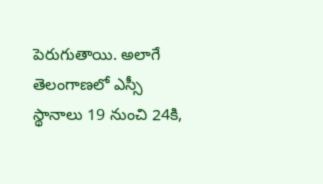పెరుగుతాయి. అలాగే తెలంగాణలో ఎస్సీ స్థానాలు 19 నుంచి 24కి,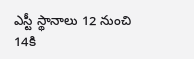ఎస్టీ స్థానాలు 12 నుంచి 14కి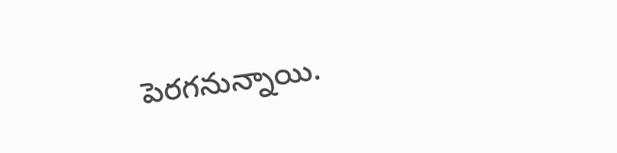పెరగనున్నాయి.